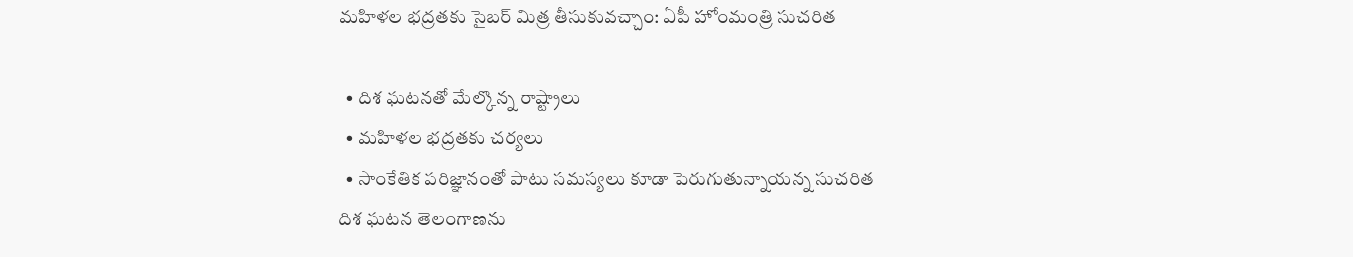మహిళల భద్రతకు సైబర్ మిత్ర తీసుకువచ్చాం: ఏపీ హోంమంత్రి సుచరిత

  • దిశ ఘటనతో మేల్కొన్న రాష్ట్రాలు
  • మహిళల భద్రతకు చర్యలు
  • సాంకేతిక పరిజ్ఞానంతో పాటు సమస్యలు కూడా పెరుగుతున్నాయన్న సుచరిత
దిశ ఘటన తెలంగాణను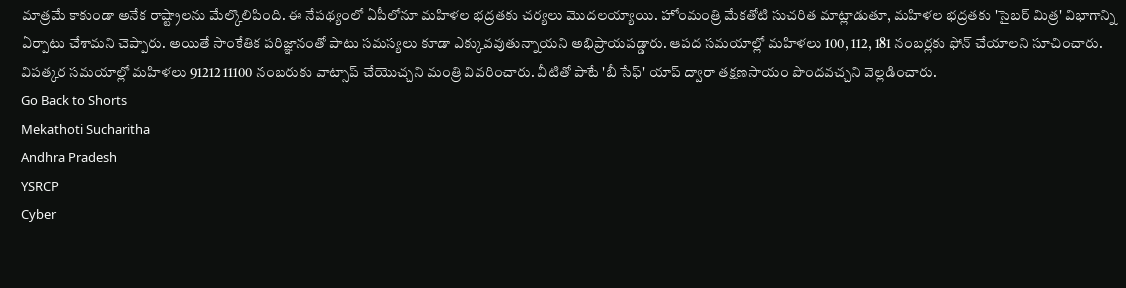మాత్రమే కాకుండా అనేక రాష్ట్రాలను మేల్కొలిపింది. ఈ నేపథ్యంలో ఏపీలోనూ మహిళల భద్రతకు చర్యలు మొదలయ్యాయి. హోంమంత్రి మేకతోటి సుచరిత మాట్లాడుతూ, మహిళల భద్రతకు 'సైబర్ మిత్ర' విభాగాన్ని ఏర్పాటు చేశామని చెప్పారు. అయితే సాంకేతిక పరిజ్ఞానంతో పాటు సమస్యలు కూడా ఎక్కువవుతున్నాయని అభిప్రాయపడ్డారు. ఆపద సమయాల్లో మహిళలు 100, 112, 181 నంబర్లకు ఫోన్ చేయాలని సూచించారు. విపత్కర సమయాల్లో మహిళలు 91212 11100 నంబరుకు వాట్సాప్ చేయొచ్చని మంత్రి వివరించారు. వీటితో పాటే 'బీ సేఫ్' యాప్ ద్వారా తక్షణసాయం పొందవచ్చని వెల్లడించారు.
Go Back to Shorts
Mekathoti Sucharitha
Andhra Pradesh
YSRCP
Cyber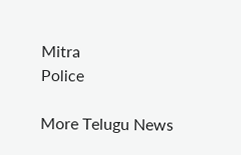Mitra
Police

More Telugu News